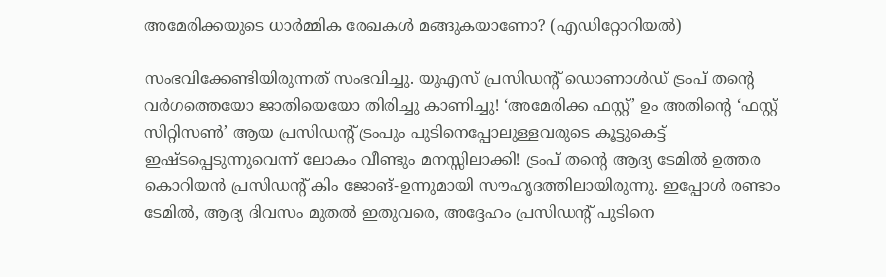അമേരിക്കയുടെ ധാർമ്മിക രേഖകൾ മങ്ങുകയാണോ? (എഡിറ്റോറിയല്‍)

സംഭവിക്കേണ്ടിയിരുന്നത് സംഭവിച്ചു. യുഎസ് പ്രസിഡന്റ് ഡൊണാൾഡ് ട്രംപ് തന്റെ വർഗത്തെയോ ജാതിയെയോ തിരിച്ചു കാണിച്ചു! ‘അമേരിക്ക ഫസ്റ്റ്’ ഉം അതിന്റെ ‘ഫസ്റ്റ് സിറ്റിസൺ’ ആയ പ്രസിഡന്റ് ട്രംപും പുടിനെപ്പോലുള്ളവരുടെ കൂട്ടുകെട്ട് ഇഷ്ടപ്പെടുന്നുവെന്ന് ലോകം വീണ്ടും മനസ്സിലാക്കി! ട്രംപ് തന്റെ ആദ്യ ടേമിൽ ഉത്തര കൊറിയൻ പ്രസിഡന്റ് കിം ജോങ്-ഉന്നുമായി സൗഹൃദത്തിലായിരുന്നു. ഇപ്പോൾ രണ്ടാം ടേമിൽ, ആദ്യ ദിവസം മുതൽ ഇതുവരെ, അദ്ദേഹം പ്രസിഡന്റ് പുടിനെ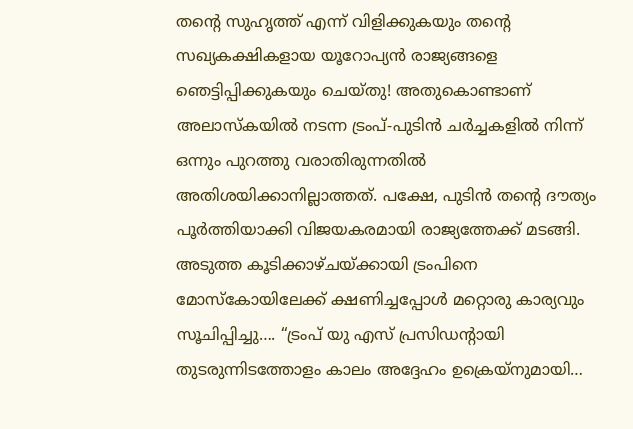തന്റെ സുഹൃത്ത് എന്ന് വിളിക്കുകയും തന്റെ സഖ്യകക്ഷികളായ യൂറോപ്യൻ രാജ്യങ്ങളെ ഞെട്ടിപ്പിക്കുകയും ചെയ്തു! അതുകൊണ്ടാണ് അലാസ്കയിൽ നടന്ന ട്രംപ്-പുടിൻ ചർച്ചകളിൽ നിന്ന് ഒന്നും പുറത്തു വരാതിരുന്നതില്‍ അതിശയിക്കാനില്ലാത്തത്. പക്ഷേ, പുടിൻ തന്റെ ദൗത്യം പൂര്‍ത്തിയാക്കി വിജയകരമായി രാജ്യത്തേക്ക് മടങ്ങി. അടുത്ത കൂടിക്കാഴ്ചയ്ക്കായി ട്രംപിനെ മോസ്കോയിലേക്ക് ക്ഷണിച്ചപ്പോൾ മറ്റൊരു കാര്യവും സൂചിപ്പിച്ചു…. “ട്രംപ് യു എസ് പ്രസിഡന്റായി തുടരുന്നിടത്തോളം കാലം അദ്ദേഹം ഉക്രെയ്നുമായി…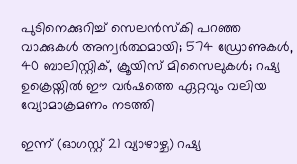പുടിനെക്കുറിച്ച് സെലന്‍സ്കി പറഞ്ഞ വാക്കുകള്‍ അന്വര്‍ത്ഥമായി; 574 ഡ്രോണുകൾ, 40 ബാലിസ്റ്റിക്, ക്രൂയിസ് മിസൈലുകൾ; റഷ്യ ഉക്രെയ്നില്‍ ഈ വർഷത്തെ ഏറ്റവും വലിയ വ്യോമാക്രമണം നടത്തി

ഇന്ന് (ഓഗസ്റ്റ് 21 വ്യാഴാഴ്ച) റഷ്യ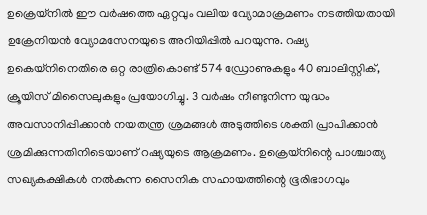ഉക്രെയ്‌നിൽ ഈ വർഷത്തെ ഏറ്റവും വലിയ വ്യോമാക്രമണം നടത്തിയതായി ഉക്രേനിയൻ വ്യോമസേനയുടെ അറിയിപ്പില്‍ പറയുന്നു. റഷ്യ ഉകെയ്നിനെതിരെ ഒറ്റ രാത്രികൊണ്ട് 574 ഡ്രോണുകളും 40 ബാലിസ്റ്റിക്, ക്രൂയിസ് മിസൈലുകളും പ്രയോഗിച്ചു. 3 വർഷം നീണ്ടുനിന്ന യുദ്ധം അവസാനിപ്പിക്കാൻ നയതന്ത്ര ശ്രമങ്ങൾ അടുത്തിടെ ശക്തി പ്രാപിക്കാൻ ശ്രമിക്കുന്നതിനിടെയാണ് റഷ്യയുടെ ആക്രമണം. ഉക്രെയ്‌നിന്റെ പാശ്ചാത്യ സഖ്യകക്ഷികൾ നൽകുന്ന സൈനിക സഹായത്തിന്റെ ഭൂരിഭാഗവും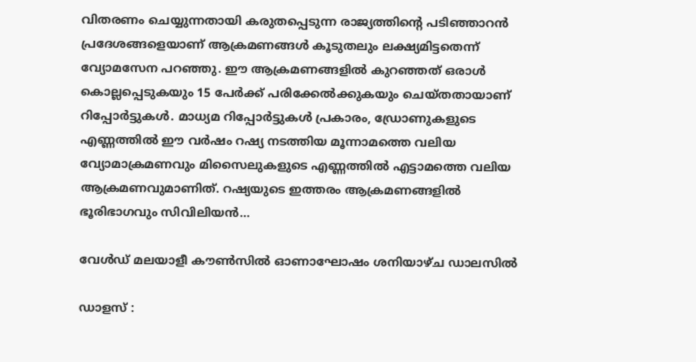വിതരണം ചെയ്യുന്നതായി കരുതപ്പെടുന്ന രാജ്യത്തിന്റെ പടിഞ്ഞാറൻ പ്രദേശങ്ങളെയാണ് ആക്രമണങ്ങൾ കൂടുതലും ലക്ഷ്യമിട്ടതെന്ന് വ്യോമസേന പറഞ്ഞു. ഈ ആക്രമണങ്ങളിൽ കുറഞ്ഞത് ഒരാൾ കൊല്ലപ്പെടുകയും 15 പേർക്ക് പരിക്കേൽക്കുകയും ചെയ്തതായാണ് റിപ്പോര്‍ട്ടുകള്‍. മാധ്യമ റിപ്പോർട്ടുകൾ പ്രകാരം, ഡ്രോണുകളുടെ എണ്ണത്തിൽ ഈ വർഷം റഷ്യ നടത്തിയ മൂന്നാമത്തെ വലിയ വ്യോമാക്രമണവും മിസൈലുകളുടെ എണ്ണത്തിൽ എട്ടാമത്തെ വലിയ ആക്രമണവുമാണിത്. റഷ്യയുടെ ഇത്തരം ആക്രമണങ്ങളിൽ ഭൂരിഭാഗവും സിവിലിയൻ…

വേൾഡ്‌ മലയാളീ കൗൺസിൽ ഓണാഘോഷം ശനിയാഴ്ച ഡാലസിൽ

ഡാളസ് :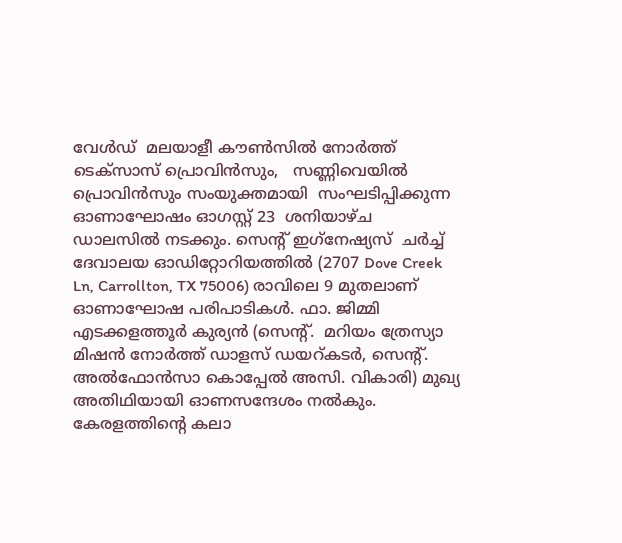വേൾഡ്‌  മലയാളീ കൗൺസിൽ നോർത്ത് ടെക്സാസ് പ്രൊവിൻസും,   സണ്ണിവെയിൽ പ്രൊവിൻസും സംയുക്തമായി  സംഘടിപ്പിക്കുന്ന ഓണാഘോഷം ഓഗസ്റ്റ് 23  ശനിയാഴ്ച   ഡാലസിൽ നടക്കും. സെന്റ് ഇഗ്‌നേഷ്യസ്  ചർച്ച് ദേവാലയ ഓഡിറ്റോറിയത്തിൽ (2707 Dove Creek Ln, Carrollton, TX 75006) രാവിലെ 9 മുതലാണ് ഓണാഘോഷ പരിപാടികൾ. ഫാ. ജിമ്മി എടക്കളത്തൂർ കുര്യൻ (സെന്റ്.  മറിയം ത്രേസ്യാ മിഷൻ നോർത്ത് ഡാളസ് ഡയറ്കടർ, സെന്റ്.  അൽഫോൻസാ കൊപ്പേൽ അസി. വികാരി) മുഖ്യ അതിഥിയായി ഓണസന്ദേശം നൽകും. കേരളത്തിന്റെ കലാ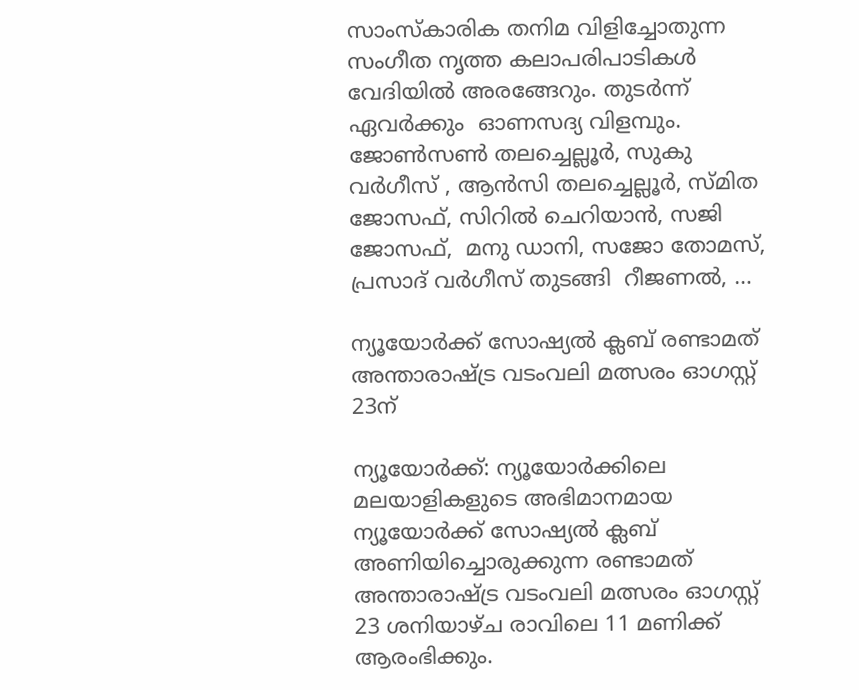സാംസ്‌കാരിക തനിമ വിളിച്ചോതുന്ന സംഗീത നൃത്ത കലാപരിപാടികൾ  വേദിയിൽ അരങ്ങേറും. തുടർന്ന് ഏവർക്കും  ഓണസദ്യ വിളമ്പും. ജോൺസൺ തലച്ചെല്ലൂർ, സുകു വർഗീസ് , ആൻസി തലച്ചെല്ലൂർ, സ്മിത ജോസഫ്, സിറിൽ ചെറിയാൻ, സജി  ജോസഫ്,  മനു ഡാനി, സജോ തോമസ്, പ്രസാദ് വർഗീസ് തുടങ്ങി  റീജണൽ, …

ന്യൂയോർക്ക് സോഷ്യല്‍ ക്ലബ് രണ്ടാമത് അന്താരാഷ്ട്ര വടംവലി മത്സരം ഓഗസ്റ്റ് 23ന്

ന്യൂയോർക്ക്: ന്യൂയോർക്കിലെ മലയാളികളുടെ അഭിമാനമായ ന്യൂയോർക്ക് സോഷ്യല്‍ ക്ലബ് അണിയിച്ചൊരുക്കുന്ന രണ്ടാമത് അന്താരാഷ്ട്ര വടംവലി മത്സരം ഓഗസ്റ്റ് 23 ശനിയാഴ്ച രാവിലെ 11 മണിക്ക് ആരംഭിക്കും.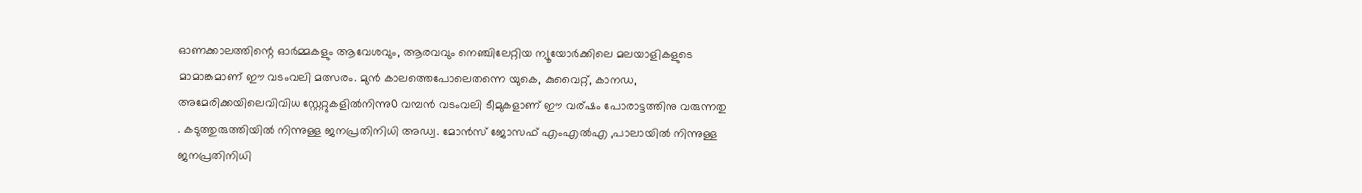ഓണക്കാലത്തിന്റെ ഓർമ്മകളും ആവേശവും, ആരവവും നെഞ്ചിലേറ്റിയ ന്യൂയോർക്കിലെ മലയാളികളുടെ മാമാങ്കമാണ് ഈ വടംവലി മത്സരം. മുൻ കാലത്തെപോലെതന്നെ യുകെ, കുവൈറ്റ്, കാനഡ, അമേരിക്കയിലെവിവിധ സ്റ്റേറ്റുകളിൽനിന്നു൦ വമ്പൻ വടംവലി ടീമുകളാണ് ഈ വര്ഷം പോരാട്ടത്തിനു വരുന്നതു . കടുത്തുരുത്തിയിൽ നിന്നുള്ള ജനപ്രതിനിധി അഡ്വ. മോന്‍സ് ജോസഫ് എംഎല്‍എ ,പാലായില്‍ നിന്നുള്ള ജനപ്രതിനിധി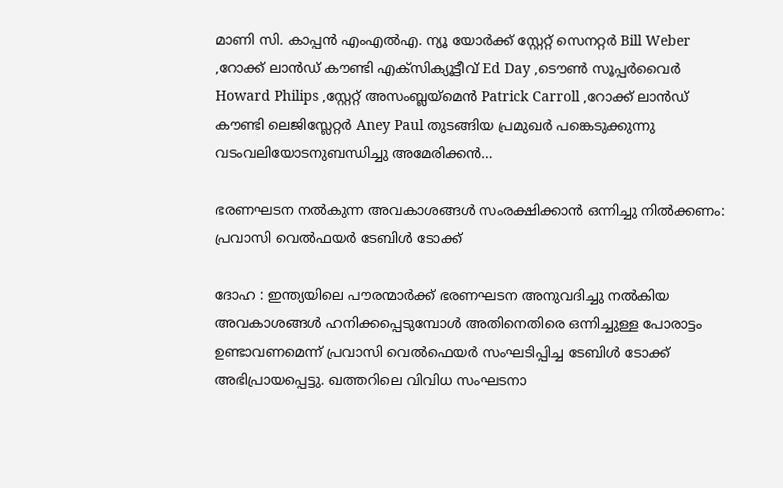മാണി സി. കാപ്പന്‍ എംഎല്‍എ. ന്യൂ യോർക്ക് സ്റ്റേറ്റ് സെനറ്റർ Bill Weber ,റോക്ക് ലാൻഡ് കൗണ്ടി എക്സിക്യൂട്ടീവ് Ed Day ,ടൌൺ സൂപ്പർവൈർ Howard Philips ,സ്റ്റേറ്റ് അസംബ്ലയ്മെൻ Patrick Carroll ,റോക്ക് ലാൻഡ് കൗണ്ടി ലെജിസ്ലേറ്റർ Aney Paul തുടങ്ങിയ പ്രമുഖർ പങ്കെടുക്കുന്നു വടംവലിയോടനുബന്ധിച്ചു അമേരിക്കൻ…

ഭരണഘടന നൽകുന്ന അവകാശങ്ങൾ സംരക്ഷിക്കാൻ ഒന്നിച്ചു നിൽക്കണം: പ്രവാസി വെല്‍ഫയര്‍ ടേബിള്‍ ടോക്ക്

ദോഹ : ഇന്ത്യയിലെ പൗരന്മാർക്ക് ഭരണഘടന അനുവദിച്ചു നൽകിയ അവകാശങ്ങൾ ഹനിക്കപ്പെടുമ്പോൾ അതിനെതിരെ ഒന്നിച്ചുള്ള പോരാട്ടം ഉണ്ടാവണമെന്ന് പ്രവാസി വെൽഫെയർ സംഘടിപ്പിച്ച ടേബിൾ ടോക്ക് അഭിപ്രായപ്പെട്ടു. ഖത്തറിലെ വിവിധ സംഘടനാ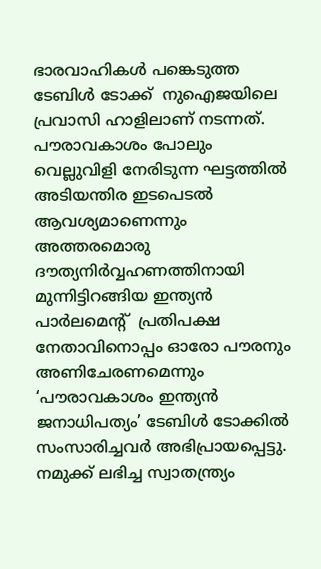ഭാരവാഹികൾ പങ്കെടുത്ത ടേബിൾ ടോക്ക്  നുഐജയിലെ പ്രവാസി ഹാളിലാണ് നടന്നത്. പൗരാവകാശം പോലും വെല്ലുവിളി നേരിടുന്ന ഘട്ടത്തിൽ  അടിയന്തിര ഇടപെടൽ ആവശ്യമാണെന്നും അത്തരമൊരു ദൗത്യനിര്‍വ്വഹണത്തിനായി  മുന്നിട്ടിറങ്ങിയ ഇന്ത്യൻ പാർലമെന്റ്  പ്രതിപക്ഷ നേതാവിനൊപ്പം ഓരോ പൗരനും അണിചേരണമെന്നും ‘പൗരാവകാശം ഇന്ത്യന്‍ ജനാധിപത്യം’ ടേബിള്‍ ടോക്കില്‍ സംസാരിച്ചവര്‍ അഭിപ്രായപ്പെട്ടു. നമുക്ക് ലഭിച്ച സ്വാതന്ത്ര്യം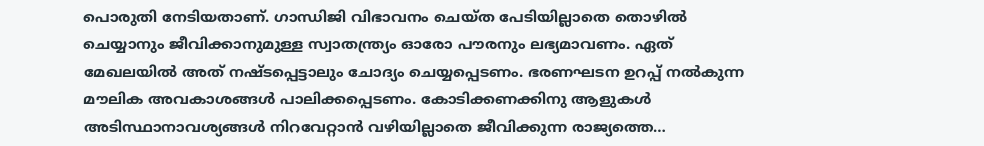പൊരുതി നേടിയതാണ്‌. ഗാന്ധിജി വിഭാവനം ചെയ്ത പേടിയില്ലാതെ തൊഴില്‍ ചെയ്യാനും ജീവിക്കാനുമുള്ള സ്വാതന്ത്ര്യം ഓരോ പൗരനും ലഭ്യമാവണം. ഏത് മേഖലയില്‍ അത് നഷ്ടപ്പെട്ടാലും ചോദ്യം ചെയ്യപ്പെടണം. ഭരണഘടന ഉറപ്പ് നല്‍കുന്ന മൗലിക അവകാശങ്ങള്‍ പാലിക്കപ്പെടണം. കോടിക്കണക്കിനു ആളുകള്‍ അടിസ്ഥാനാവശ്യങ്ങള്‍ നിറവേറ്റാന്‍ വഴിയില്ലാതെ ജീവിക്കുന്ന രാജ്യത്തെ…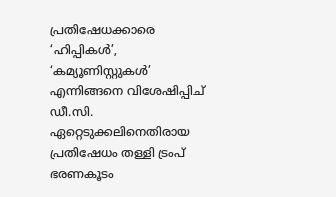പ്രതിഷേധക്കാരെ ‘ഹിപ്പികൾ’, ‘കമ്യൂണിസ്റ്റുകൾ’ എന്നിങ്ങനെ വിശേഷിപ്പിച്‌ ഡീ.സി. ഏറ്റെടുക്കലിനെതിരായ പ്രതിഷേധം തള്ളി ട്രംപ് ഭരണകൂടം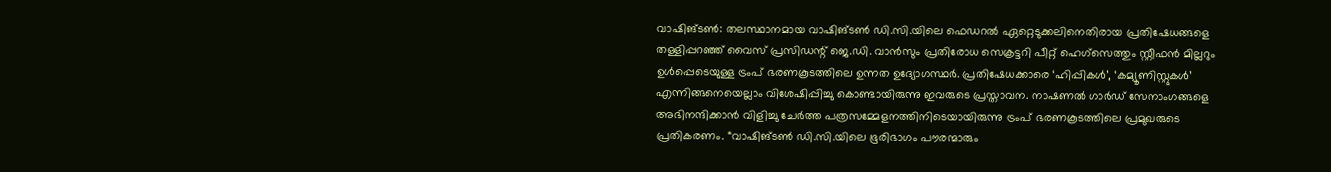വാഷിങ്ടൺ: തലസ്ഥാനമായ വാഷിങ്ടൺ ഡി.സി.യിലെ ഫെഡറൽ ഏറ്റെടുക്കലിനെതിരായ പ്രതിഷേധങ്ങളെ തള്ളിപ്പറഞ്ഞ് വൈസ് പ്രസിഡന്റ് ജെ.ഡി. വാൻസും പ്രതിരോധ സെക്രട്ടറി പീറ്റ് ഹെഗ്സെത്തും സ്റ്റീഫൻ മില്ലറും ഉൾപ്പെടെയുള്ള ട്രംപ് ഭരണകൂടത്തിലെ ഉന്നത ഉദ്യോഗസ്ഥർ. പ്രതിഷേധക്കാരെ ‘ഹിപ്പികൾ’, ‘കമ്യൂണിസ്റ്റുകൾ’ എന്നിങ്ങനെയെല്ലാം വിശേഷിപ്പിച്ചു കൊണ്ടായിരുന്നു ഇവരുടെ പ്രസ്താവന. നാഷണൽ ഗാർഡ് സേനാംഗങ്ങളെ അഭിനന്ദിക്കാൻ വിളിച്ചു ചേർത്ത പത്രസമ്മേളനത്തിനിടെയായിരുന്നു ട്രംപ് ഭരണകൂടത്തിലെ പ്രമുഖരുടെ പ്രതികരണം. “വാഷിങ്ടൺ ഡി.സി.യിലെ ഭൂരിഭാഗം പൗരന്മാരും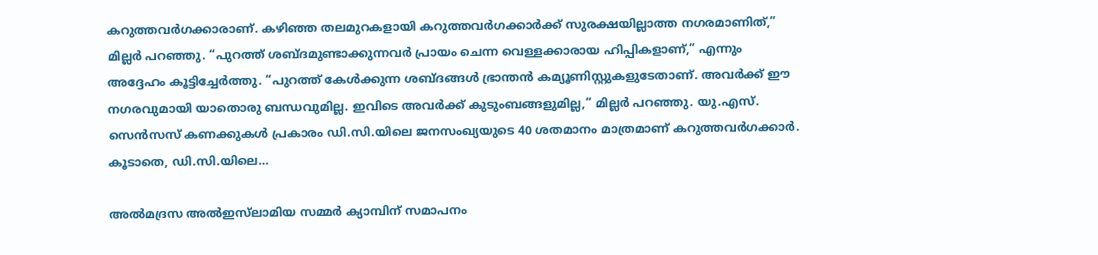കറുത്തവർഗക്കാരാണ്. കഴിഞ്ഞ തലമുറകളായി കറുത്തവർഗക്കാർക്ക് സുരക്ഷയില്ലാത്ത നഗരമാണിത്,” മില്ലർ പറഞ്ഞു. “പുറത്ത് ശബ്ദമുണ്ടാക്കുന്നവർ പ്രായം ചെന്ന വെള്ളക്കാരായ ഹിപ്പികളാണ്,” എന്നും അദ്ദേഹം കൂട്ടിച്ചേർത്തു. “പുറത്ത് കേൾക്കുന്ന ശബ്ദങ്ങൾ ഭ്രാന്തൻ കമ്യൂണിസ്റ്റുകളുടേതാണ്. അവർക്ക് ഈ നഗരവുമായി യാതൊരു ബന്ധവുമില്ല. ഇവിടെ അവർക്ക് കുടുംബങ്ങളുമില്ല,” മില്ലർ പറഞ്ഞു. യു.എസ്. സെൻസസ് കണക്കുകൾ പ്രകാരം ഡി.സി.യിലെ ജനസംഖ്യയുടെ 40 ശതമാനം മാത്രമാണ് കറുത്തവർഗക്കാർ. കൂടാതെ, ഡി.സി.യിലെ…

അൽമദ്രസ അൽഇസ്‌ലാമിയ സമ്മർ ക്യാമ്പിന് സമാപനം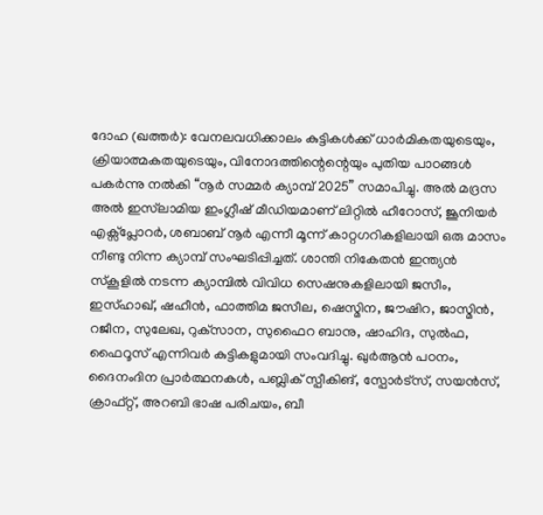ദോഹ (ഖത്തര്‍): വേനലവധിക്കാലം കുട്ടികൾക്ക് ധാർമികതയുടെയും, ക്രിയാത്മകതയുടെയും, വിനോദത്തിന്റെന്റെയും പുതിയ പാഠങ്ങൾ പകർന്നു നൽകി “നൂർ സമ്മർ ക്യാമ്പ് 2025” സമാപിച്ചു. അൽ മദ്രസ അൽ ഇസ്‌ലാമിയ ഇംഗ്ലീഷ് മീഡിയമാണ് ലിറ്റിൽ ഹീറോസ്, ജൂനിയർ എക്സ്പ്ലോറർ, ശബാബ് നൂർ എന്നീ മൂന്ന് കാറ്റഗറികളിലായി ഒരു മാസം നീണ്ടു നിന്ന ക്യാമ്പ് സംഘടിപ്പിച്ചത്. ശാന്തി നികേതൻ ഇന്ത്യൻ സ്കൂളിൽ നടന്ന ക്യാമ്പിൽ വിവിധ സെഷനുകളിലായി ജസീം, ഇസ്ഹാഖ്, ഷഹീൻ, ഫാത്തിമ ജസീല, ഷെസ്മിന, ജൗഷിറ, ജാസ്മിൻ, റജീന, സുലേഖ, റുക്‌സാന, സുഫൈറ ബാനു, ഷാഹിദ, സുൽഫ, ഫൈറൂസ് എന്നിവർ കുട്ടികളുമായി സംവദിച്ചു. ഖുർആൻ പഠനം, ദൈനംദിന പ്രാർത്ഥനകൾ, പബ്ലിക് സ്പീകിങ്, സ്പോർട്സ്, സയൻസ്, ക്രാഫ്റ്റ്, അറബി ഭാഷ പരിചയം, ബീ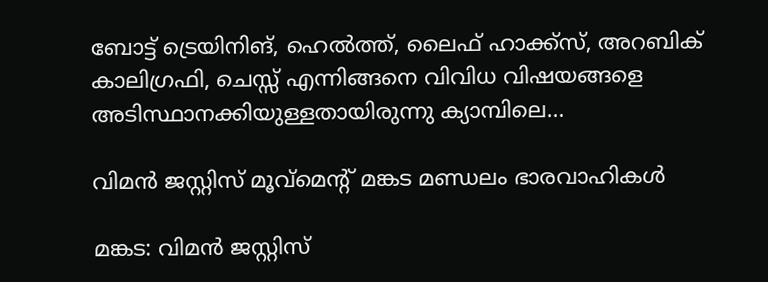ബോട്ട് ട്രെയിനിങ്, ഹെൽത്ത്‌, ലൈഫ് ഹാക്ക്സ്, അറബിക് കാലിഗ്രഫി, ചെസ്സ് എന്നിങ്ങനെ വിവിധ വിഷയങ്ങളെ അടിസ്ഥാനക്കിയുള്ളതായിരുന്നു ക്യാമ്പിലെ…

വിമൻ ജസ്റ്റിസ് മൂവ്മെന്റ് മങ്കട മണ്ഡലം ഭാരവാഹികൾ

മങ്കട: വിമൻ ജസ്റ്റിസ്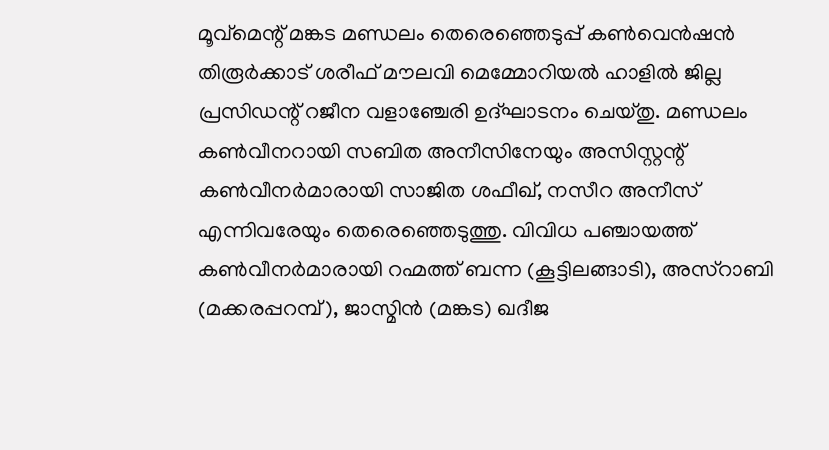മൂവ്മെന്റ് മങ്കട മണ്ഡലം തെരെഞ്ഞെടുപ്പ് കൺവെൻഷൻ തിരൂർക്കാട് ശരീഫ് മൗലവി മെമ്മോറിയൽ ഹാളിൽ ജില്ല പ്രസിഡന്റ്‌ റജീന വളാഞ്ചേരി ഉദ്ഘാടനം ചെയ്തു. മണ്ഡലം കൺവീനറായി സബിത അനീസിനേയും അസിസ്റ്റന്റ് കൺവീനർമാരായി സാജിത ശഫീഖ്, നസീറ അനീസ് എന്നിവരേയും തെരെഞ്ഞെടുത്തു. വിവിധ പഞ്ചായത്ത് കൺവീനർമാരായി റഹ്മത്ത് ബന്ന (കൂട്ടിലങ്ങാടി), അസ്റാബി (മക്കരപ്പറമ്പ്), ജാസ്മിൻ (മങ്കട) ഖദീജ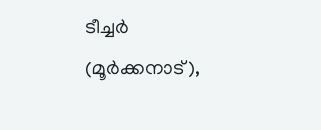ടീച്ചർ (മൂർക്കനാട്),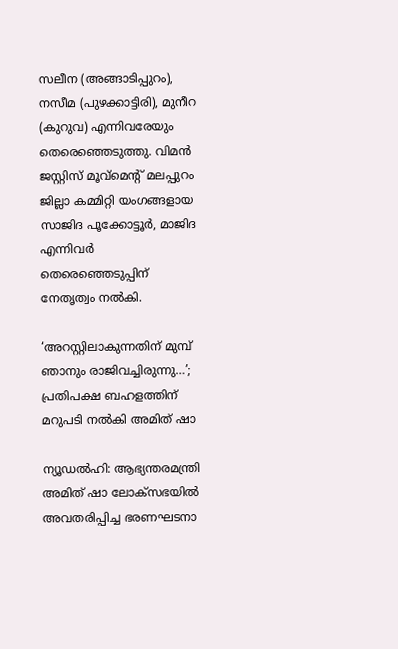സലീന (അങ്ങാടിപ്പുറം), നസീമ (പുഴക്കാട്ടിരി), മുനീറ (കുറുവ) എന്നിവരേയും തെരെഞ്ഞെടുത്തു. വിമൻ ജസ്റ്റിസ് മൂവ്മെന്റ് മലപ്പുറം ജില്ലാ കമ്മിറ്റി യംഗങ്ങളായ സാജിദ പൂക്കോട്ടൂർ, മാജിദ എന്നിവർ തെരെഞ്ഞെടുപ്പിന് നേതൃത്വം നൽകി.

‘അറസ്റ്റിലാകുന്നതിന് മുമ്പ് ഞാനും രാജിവച്ചിരുന്നു…’; പ്രതിപക്ഷ ബഹളത്തിന് മറുപടി നൽകി അമിത് ഷാ

ന്യൂഡല്‍ഹി: ആഭ്യന്തരമന്ത്രി അമിത് ഷാ ലോക്‌സഭയിൽ അവതരിപ്പിച്ച ഭരണഘടനാ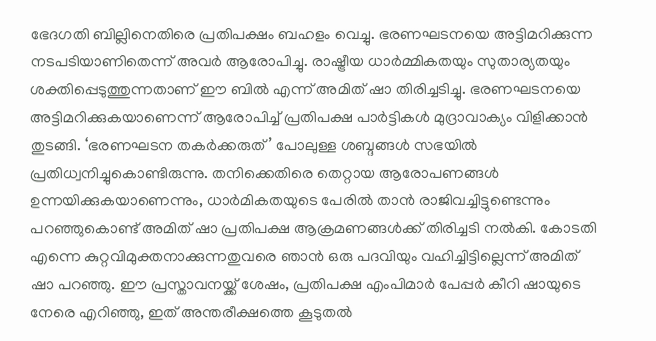ഭേദഗതി ബില്ലിനെതിരെ പ്രതിപക്ഷം ബഹളം വെച്ചു. ഭരണഘടനയെ അട്ടിമറിക്കുന്ന നടപടിയാണിതെന്ന് അവർ ആരോപിച്ചു. രാഷ്ട്രീയ ധാർമ്മികതയും സുതാര്യതയും ശക്തിപ്പെടുത്തുന്നതാണ് ഈ ബിൽ എന്ന് അമിത് ഷാ തിരിച്ചടിച്ചു. ഭരണഘടനയെ അട്ടിമറിക്കുകയാണെന്ന് ആരോപിച്ച് പ്രതിപക്ഷ പാർട്ടികൾ മുദ്രാവാക്യം വിളിക്കാൻ തുടങ്ങി. ‘ഭരണഘടന തകർക്കരുത്’ പോലുള്ള ശബ്ദങ്ങൾ സഭയിൽ പ്രതിധ്വനിച്ചുകൊണ്ടിരുന്നു. തനിക്കെതിരെ തെറ്റായ ആരോപണങ്ങൾ ഉന്നയിക്കുകയാണെന്നും, ധാർമികതയുടെ പേരിൽ താൻ രാജിവച്ചിട്ടുണ്ടെന്നും പറഞ്ഞുകൊണ്ട് അമിത് ഷാ പ്രതിപക്ഷ ആക്രമണങ്ങൾക്ക് തിരിച്ചടി നൽകി. കോടതി എന്നെ കുറ്റവിമുക്തനാക്കുന്നതുവരെ ഞാൻ ഒരു പദവിയും വഹിച്ചിട്ടില്ലെന്ന് അമിത് ഷാ പറഞ്ഞു. ഈ പ്രസ്താവനയ്ക്ക് ശേഷം, പ്രതിപക്ഷ എംപിമാർ പേപ്പർ കീറി ഷായുടെ നേരെ എറിഞ്ഞു, ഇത് അന്തരീക്ഷത്തെ കൂടുതൽ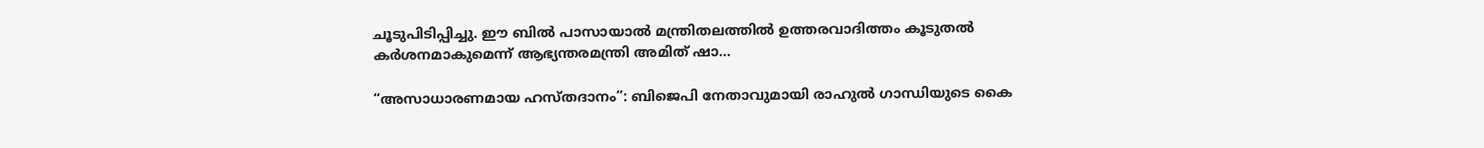ചൂടുപിടിപ്പിച്ചു. ഈ ബിൽ പാസായാൽ മന്ത്രിതലത്തിൽ ഉത്തരവാദിത്തം കൂടുതൽ കർശനമാകുമെന്ന് ആഭ്യന്തരമന്ത്രി അമിത് ഷാ…

“അസാധാരണമായ ഹസ്തദാനം”: ബിജെപി നേതാവുമായി രാഹുൽ ഗാന്ധിയുടെ കൈ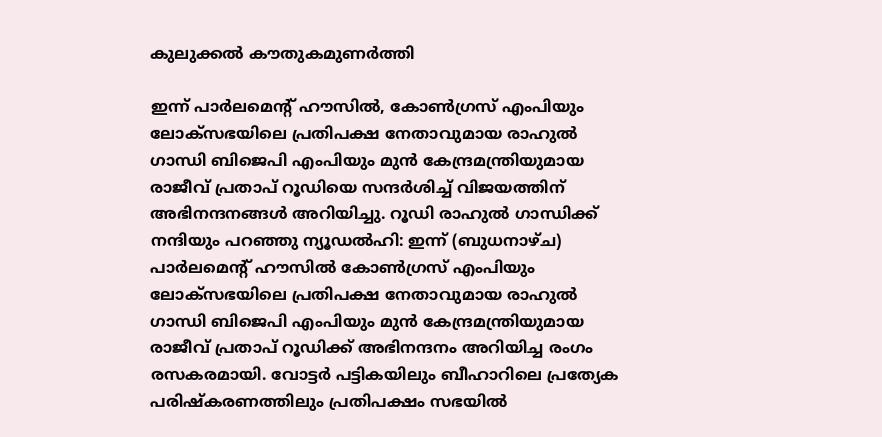കുലുക്കല്‍ കൗതുകമുണര്‍ത്തി

ഇന്ന് പാർലമെന്റ് ഹൗസിൽ, കോൺഗ്രസ് എംപിയും ലോക്സഭയിലെ പ്രതിപക്ഷ നേതാവുമായ രാഹുൽ ഗാന്ധി ബിജെപി എംപിയും മുൻ കേന്ദ്രമന്ത്രിയുമായ രാജീവ് പ്രതാപ് റൂഡിയെ സന്ദർശിച്ച് വിജയത്തിന് അഭിനന്ദനങ്ങൾ അറിയിച്ചു. റൂഡി രാഹുൽ ഗാന്ധിക്ക് നന്ദിയും പറഞ്ഞു ന്യൂഡല്‍ഹി: ഇന്ന് (ബുധനാഴ്ച) പാർലമെന്റ് ഹൗസിൽ കോൺഗ്രസ് എംപിയും ലോക്സഭയിലെ പ്രതിപക്ഷ നേതാവുമായ രാഹുൽ ഗാന്ധി ബിജെപി എംപിയും മുൻ കേന്ദ്രമന്ത്രിയുമായ രാജീവ് പ്രതാപ് റൂഡിക്ക് അഭിനന്ദനം അറിയിച്ച രംഗം രസകരമായി. വോട്ടർ പട്ടികയിലും ബീഹാറിലെ പ്രത്യേക പരിഷ്കരണത്തിലും പ്രതിപക്ഷം സഭയിൽ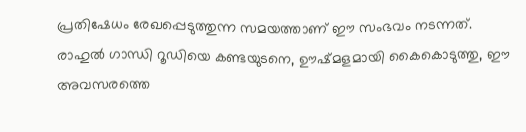പ്രതിഷേധം രേഖപ്പെടുത്തുന്ന സമയത്താണ് ഈ സംഭവം നടന്നത്. രാഹുൽ ഗാന്ധി റൂഡിയെ കണ്ടയുടനെ, ഊഷ്മളമായി കൈകൊടുത്തു, ഈ അവസരത്തെ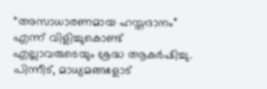“അസാധാരണമായ ഹസ്തദാനം” എന്ന് വിളിച്ചുകൊണ്ട് എല്ലാവരുടെയും ശ്രദ്ധ ആകർഷിച്ചു. പിന്നീട്, മാധ്യമങ്ങളോട്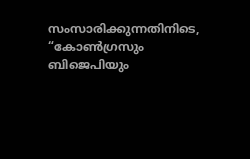സംസാരിക്കുന്നതിനിടെ, “കോൺഗ്രസും ബിജെപിയും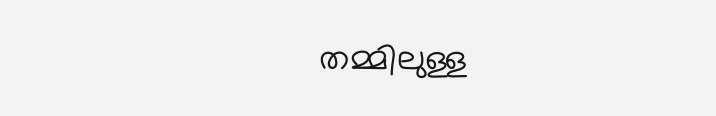തമ്മിലുള്ള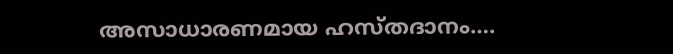അസാധാരണമായ ഹസ്തദാനം….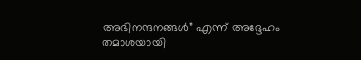അഭിനന്ദനങ്ങൾ” എന്ന് അദ്ദേഹം തമാശയായി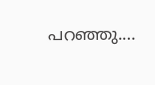പറഞ്ഞു.…